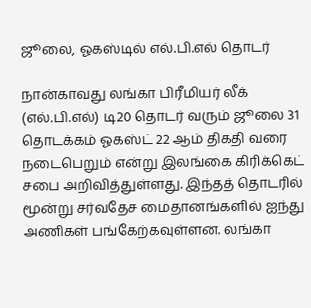ஜூலை, ஓகஸ்டில் எல்.பி.எல் தொடர்

நான்காவது லங்கா பிரீமியர் லீக் (எல்.பி.எல்) டி20 தொடர் வரும் ஜூலை 31 தொடக்கம் ஓகஸ்ட் 22 ஆம் திகதி வரை நடைபெறும் என்று இலங்கை கிரிக்கெட் சபை அறிவித்துள்ளது. இந்தத் தொடரில் மூன்று சர்வதேச மைதானங்களில் ஐந்து அணிகள் பங்கேற்கவுள்ளன. லங்கா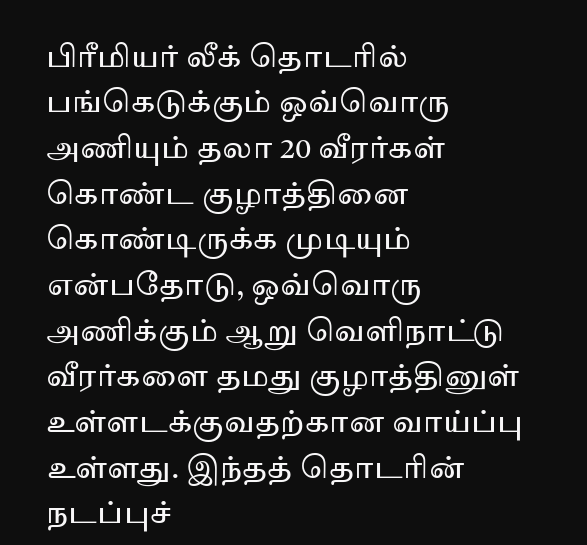பிரீமியர் லீக் தொடரில் பங்கெடுக்கும் ஒவ்வொரு அணியும் தலா 20 வீரர்கள் கொண்ட குழாத்தினை கொண்டிருக்க முடியும் என்பதோடு, ஒவ்வொரு அணிக்கும் ஆறு வெளிநாட்டு வீரர்களை தமது குழாத்தினுள் உள்ளடக்குவதற்கான வாய்ப்பு உள்ளது. இந்தத் தொடரின் நடப்புச்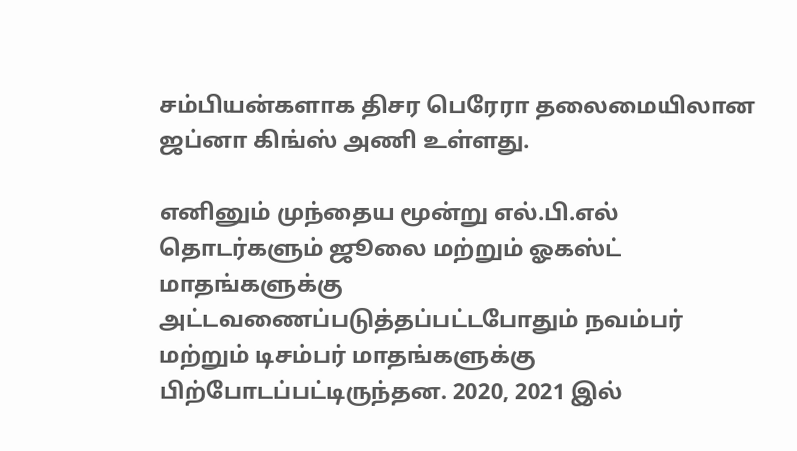சம்பியன்களாக திசர பெரேரா தலைமையிலான ஜப்னா கிங்ஸ் அணி உள்ளது.

எனினும் முந்தைய மூன்று எல்.பி.எல் தொடர்களும் ஜூலை மற்றும் ஓகஸ்ட் மாதங்களுக்கு அட்டவணைப்படுத்தப்பட்டபோதும் நவம்பர் மற்றும் டிசம்பர் மாதங்களுக்கு பிற்போடப்பட்டிருந்தன. 2020, 2021 இல்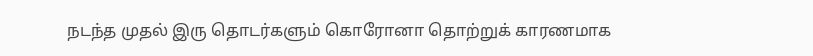நடந்த முதல் இரு தொடர்களும் கொரோனா தொற்றுக் காரணமாக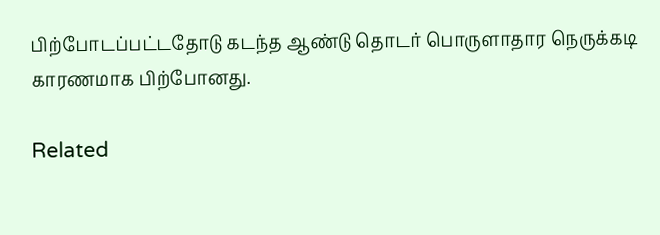பிற்போடப்பட்டதோடு கடந்த ஆண்டு தொடர் பொருளாதார நெருக்கடி காரணமாக பிற்போனது.

Related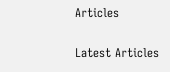Articles

Latest Articles